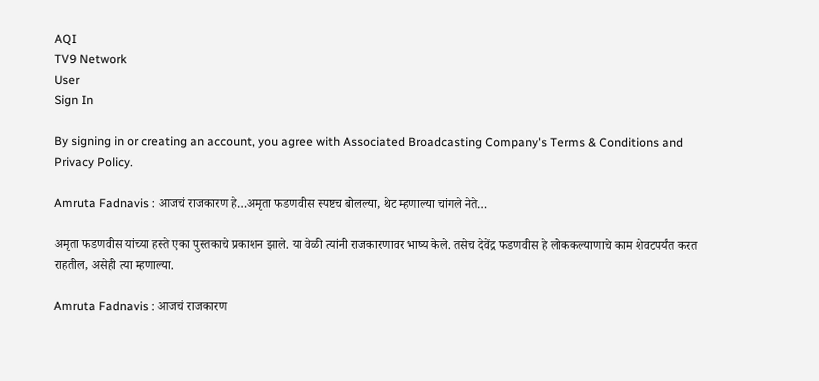AQI
TV9 Network
User
Sign In

By signing in or creating an account, you agree with Associated Broadcasting Company's Terms & Conditions and Privacy Policy.

Amruta Fadnavis : आजचं राजकारण हे…अमृता फडणवीस स्पष्टच बोलल्या, थेट म्हणाल्या चांगले नेते…

अमृता फडणवीस यांच्या हस्ते एका पुस्तकाचे प्रकाशन झाले. या वेळी त्यांनी राजकारणावर भाष्य केले. तसेच देवेंद्र फडणवीस हे लोककल्याणाचे काम शेवटपर्यंत करत राहतील, असेही त्या म्हणाल्या.

Amruta Fadnavis : आजचं राजकारण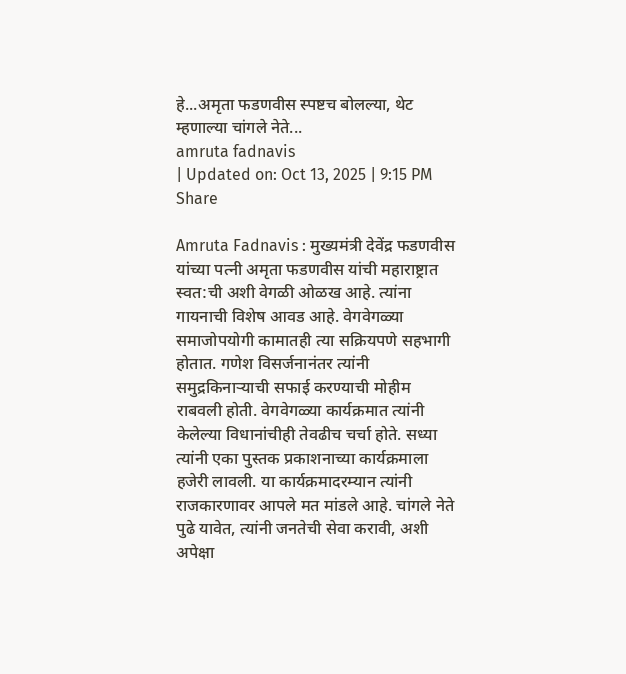हे...अमृता फडणवीस स्पष्टच बोलल्या, थेट म्हणाल्या चांगले नेते...
amruta fadnavis
| Updated on: Oct 13, 2025 | 9:15 PM
Share

Amruta Fadnavis : मुख्यमंत्री देवेंद्र फडणवीस यांच्या पत्नी अमृता फडणवीस यांची महाराष्ट्रात स्वत:ची अशी वेगळी ओळख आहे. त्यांना गायनाची विशेष आवड आहे. वेगवेगळ्या समाजोपयोगी कामातही त्या सक्रियपणे सहभागी होतात. गणेश विसर्जनानंतर त्यांनी समुद्रकिनाऱ्याची सफाई करण्याची मोहीम राबवली होती. वेगवेगळ्या कार्यक्रमात त्यांनी केलेल्या विधानांचीही तेवढीच चर्चा होते. सध्या त्यांनी एका पुस्तक प्रकाशनाच्या कार्यक्रमाला हजेरी लावली. या कार्यक्रमादरम्यान त्यांनी राजकारणावर आपले मत मांडले आहे. चांगले नेते पुढे यावेत, त्यांनी जनतेची सेवा करावी, अशी अपेक्षा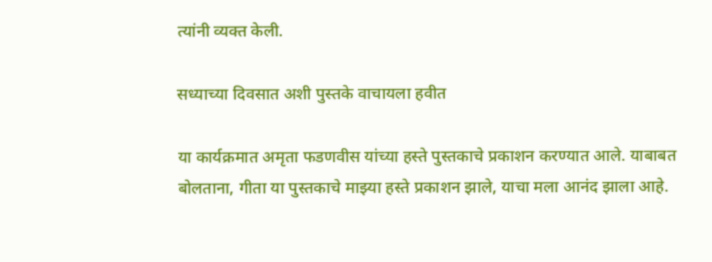त्यांनी व्यक्त केली.

सध्याच्या दिवसात अशी पुस्तके वाचायला हवीत

या कार्यक्रमात अमृता फडणवीस यांच्या हस्ते पुस्तकाचे प्रकाशन करण्यात आले. याबाबत बोलताना, गीता या पुस्तकाचे माझ्या हस्ते प्रकाशन झाले, याचा मला आनंद झाला आहे.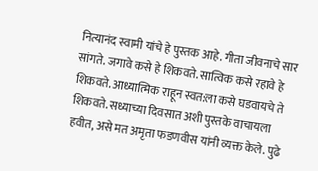नित्यानंद स्वामी यांचे हे पुस्तक आहे. गीता जीवनाचे सार सांगते. जगावे कसे हे शिकवते. सात्विक कसे रहावे हे शिकवते. आध्यात्मिक राहून स्वत:ला कसे घडवायचे ते शिकवते. सध्याच्या दिवसात अशी पुस्तके वाचायला हवीत, असे मत अमृता फडणवीस यांनी व्यक्त केले. पुढे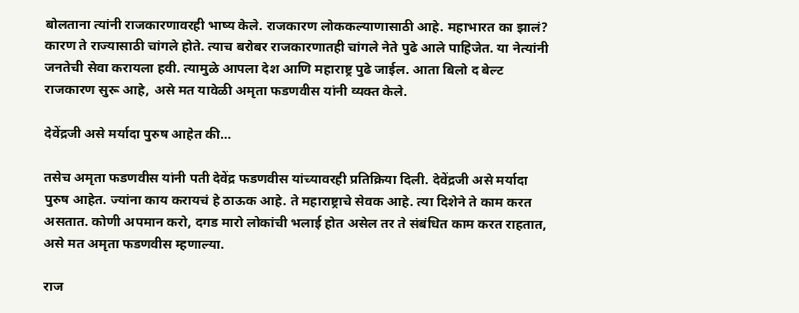बोलताना त्यांनी राजकारणावरही भाष्य केले. राजकारण लोककल्याणासाठी आहे. महाभारत का झालं? कारण ते राज्यासाठी चांगले होते. त्याच बरोबर राजकारणातही चांगले नेते पुढे आले पाहिजेत. या नेत्यांनी जनतेची सेवा करायला हवी. त्यामुळे आपला देश आणि महाराष्ट्र पुढे जाईल. आता बिलो द बेल्ट राजकारण सुरू आहे, असे मत यावेळी अमृता फडणवीस यांनी व्यक्त केले.

देवेंद्रजी असे मर्यादा पुरुष आहेत की…

तसेच अमृता फडणवीस यांनी पती देवेंद्र फडणवीस यांच्यावरही प्रतिक्रिया दिली. देवेंद्रजी असे मर्यादा पुरुष आहेत. ज्यांना काय करायचं हे ठाऊक आहे. ते महाराष्ट्राचे सेवक आहे. त्या दिशेने ते काम करत असतात. कोणी अपमान करो, दगड मारो लोकांची भलाई होत असेल तर ते संबंधित काम करत राहतात, असे मत अमृता फडणवीस म्हणाल्या.

राज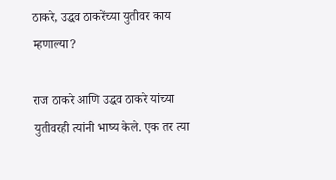ठाकरे, उद्धव ठाकरेंच्या युतीवर काय म्हणाल्या?

राज ठाकरे आणि उद्धव ठाकरे यांच्या युतीवरही त्यांनी भाष्य केले. एक तर त्या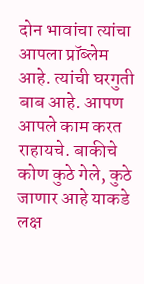दोन भावांचा त्यांचा आपला प्रॉब्लेम आहे. त्यांची घरगुती बाब आहे. आपण आपले काम करत राहायचे. बाकीचे कोण कुठे गेले, कुठे जाणार आहे याकडे लक्ष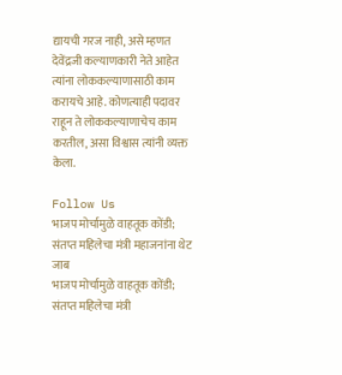द्यायची गरज नाही, असे म्हणत देवेंद्रजी कल्याणकारी नेते आहेत त्यांना लोककल्याणासाठी काम करायचे आहे. कोणत्याही पदावर राहून ते लोककल्याणाचेच काम करतील, असा विश्वास त्यांनी व्यक्त केला.

Follow Us
भाजप मोर्चामुळे वाहतूक कोंडी; संतप्त महिलेचा मंत्री महाजनांना थेट जाब
भाजप मोर्चामुळे वाहतूक कोंडी; संतप्त महिलेचा मंत्री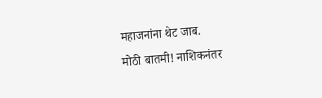महाजनांना थेट जाब.
मोठी बातमी! नाशिकनंतर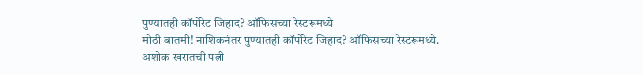पुण्यातही कॉर्पोरेट जिहाद? ऑफिसच्या रेस्टरूमध्ये
मोठी बातमी! नाशिकनंतर पुण्यातही कॉर्पोरेट जिहाद? ऑफिसच्या रेस्टरूमध्ये.
अशोक खरातची पत्नी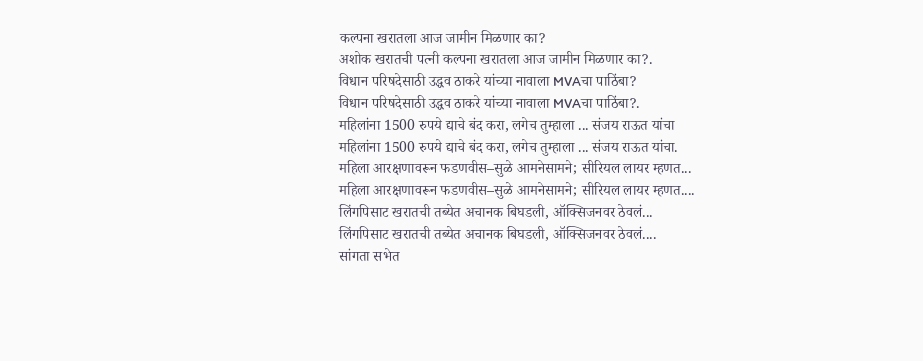कल्पना खरातला आज जामीन मिळणार का?
अशोक खरातची पत्नी कल्पना खरातला आज जामीन मिळणार का?.
विधान परिषदेसाठी उद्धव ठाकरे यांच्या नावाला MVAचा पाठिंबा?
विधान परिषदेसाठी उद्धव ठाकरे यांच्या नावाला MVAचा पाठिंबा?.
महिलांना 1500 रुपये द्याचे बंद करा, लगेच तुम्हाला ... संजय राऊत यांचा
महिलांना 1500 रुपये द्याचे बंद करा, लगेच तुम्हाला ... संजय राऊत यांचा.
महिला आरक्षणावरून फडणवीस–सुळे आमनेसामने; सीरियल लायर म्हणत...
महिला आरक्षणावरून फडणवीस–सुळे आमनेसामने; सीरियल लायर म्हणत....
लिंगपिसाट खरातची तब्येत अचानक बिघडली, ऑक्सिजनवर ठेवलं...
लिंगपिसाट खरातची तब्येत अचानक बिघडली, ऑक्सिजनवर ठेवलं....
सांगता सभेत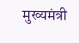मुख्यमंत्री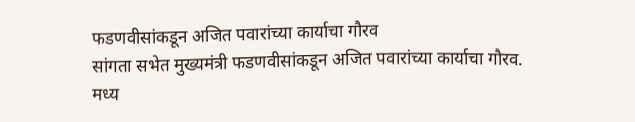फडणवीसांकडून अजित पवारांच्या कार्याचा गौरव
सांगता सभेत मुख्यमंत्री फडणवीसांकडून अजित पवारांच्या कार्याचा गौरव.
मध्य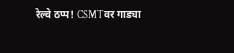रेल्वे ठप्प! CSMTवर गाड्या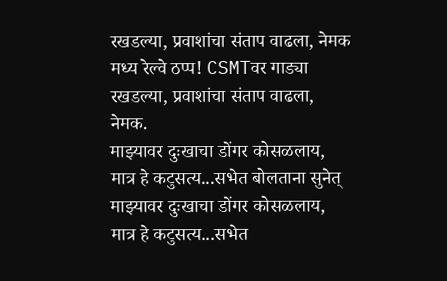रखडल्या, प्रवाशांचा संताप वाढला, नेमक
मध्य रेल्वे ठप्प! CSMTवर गाड्या रखडल्या, प्रवाशांचा संताप वाढला, नेमक.
माझ्यावर दुःखाचा डोंगर कोसळलाय, मात्र हे कटुसत्य...सभेत बोलताना सुनेत्
माझ्यावर दुःखाचा डोंगर कोसळलाय, मात्र हे कटुसत्य...सभेत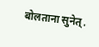बोलताना सुनेत्.